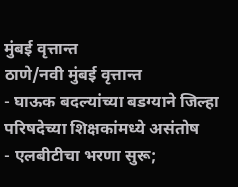मुंबई वृत्तान्त
ठाणे/नवी मुंबई वृत्तान्त
- घाऊक बदल्यांच्या बडग्याने जिल्हा परिषदेच्या शिक्षकांमध्ये असंतोष
- एलबीटीचा भरणा सुरू;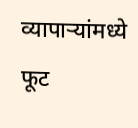व्यापाऱ्यांमध्ये फूट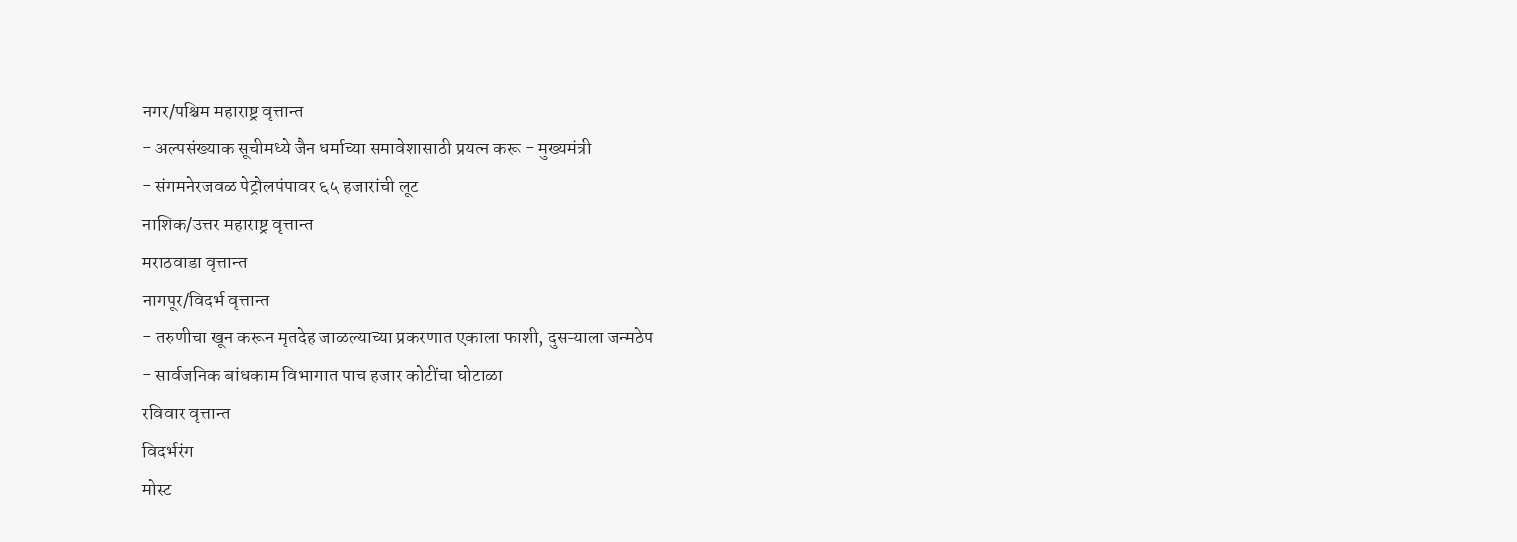नगर/पश्चिम महाराष्ट्र वृत्तान्त
- अल्पसंख्याक सूचीमध्ये जैन धर्माच्या समावेशासाठी प्रयत्न करू - मुख्यमंत्री
- संगमनेरजवळ पेट्रोलपंपावर ६५ हजारांची लूट
नाशिक/उत्तर महाराष्ट्र वृत्तान्त
मराठवाडा वृत्तान्त
नागपूर/विदर्भ वृत्तान्त
- तरुणीचा खून करून मृतदेह जाळल्याच्या प्रकरणात एकाला फाशी, दुसऱ्याला जन्मठेप
- सार्वजनिक बांधकाम विभागात पाच हजार कोटींचा घोटाळा
रविवार वृत्तान्त
विदर्भरंग
मोस्ट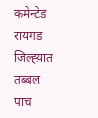कमेन्टेड
रायगड जिल्ह्य़ात तब्बल पाच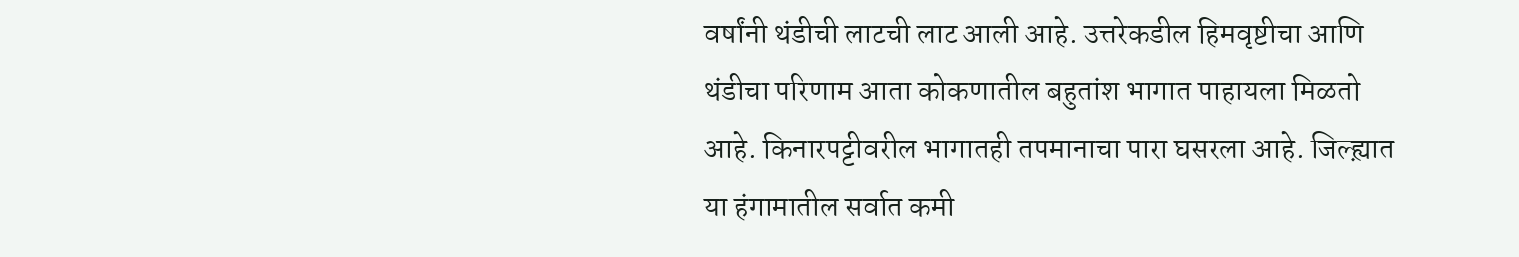वर्षांनी थंडीची लाटची लाट आली आहे. उत्तरेकडील हिमवृष्टीचा आणि थंडीचा परिणाम आता कोकणातील बहुतांश भागात पाहायला मिळतो आहे. किनारपट्टीवरील भागातही तपमानाचा पारा घसरला आहे. जिल्ह्य़ात या हंगामातील सर्वात कमी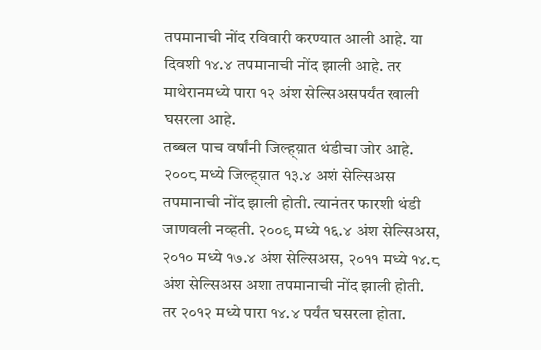तपमानाची नोंद रविवारी करण्यात आली आहे. या दिवशी १४.४ तपमानाची नोंद झाली आहे. तर माथेरानमध्ये पारा १२ अंश सेल्सिअसपर्यंत खाली घसरला आहे.
तब्बल पाच वर्षांनी जिल्ह्य़ात थंडीचा जोर आहे. २००८ मध्ये जिल्ह्य़ात १३.४ अशं सेल्सिअस तपमानाची नोंद झाली होती. त्यानंतर फारशी थंडी जाणवली नव्हती. २००९ मध्ये १६.४ अंश सेल्सिअस, २०१० मध्ये १७.४ अंश सेल्सिअस, २०११ मध्ये १४.८ अंश सेल्सिअस अशा तपमानाची नोंद झाली होती. तर २०१२ मध्ये पारा १४.४ पर्यंत घसरला होता.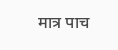मात्र पाच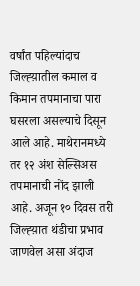वर्षांत पहिल्यांदाच जिल्ह्य़ातील कमाल व किमान तपमानाचा पारा घसरला असल्याचे दिसून आले आहे. माथेरानमध्ये तर १२ अंश सेल्सिअस तपमानाची नोंद झाली आहे. अजून १० दिवस तरी जिल्ह्य़ात थंडीचा प्रभाव जाणवेल असा अंदाज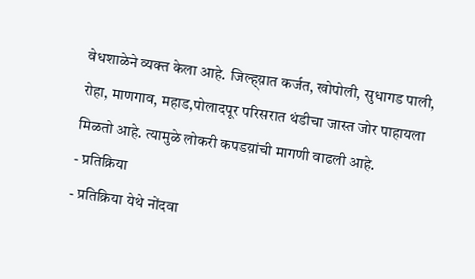वेधशाळेने व्यक्त केला आहे. जिल्ह्य़ात कर्जत, खोपोली, सुधागड पाली, रोहा, माणगाव, महाड,पोलादपूर परिसरात थंडीचा जास्त जोर पाहायला मिळतो आहे. त्यामुळे लोकरी कपडय़ांची मागणी वाढली आहे.
- प्रतिक्रिया
- प्रतिक्रिया येथे नोंदवा